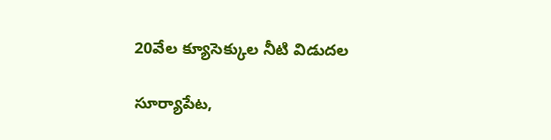20వేల క్యూసెక్కుల నీటి విడుదల

సూర్యాపేట,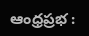ఆంధ్రప్రభ :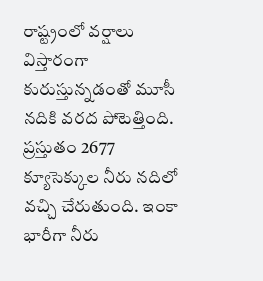రాష్ట్రంలో వర్షాలు విస్తారంగా కురుస్తున్నడంతో మూసీ నదికి వరద పోటెత్తింది. ప్రస్తుతం 2677 క్యూసెక్కుల నీరు నదిలో వచ్చి చేరుతుంది. ఇంకా భారీగా నీరు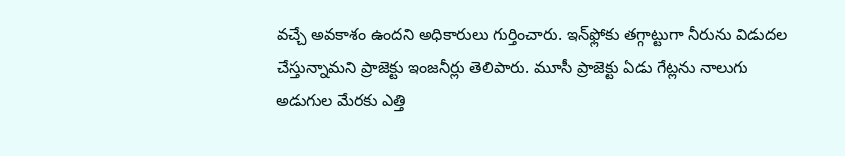వ‌చ్చే అవ‌కాశం ఉంద‌ని అధికారులు గుర్తించారు. ఇన్‌ఫ్లోకు త‌గ్గాట్టుగా నీరును విడుదల చేస్తున్నామ‌ని ప్రాజెక్టు ఇంజ‌నీర్లు తెలిపారు. మూసీ ప్రాజెక్టు ఏడు గేట్లను నాలుగు అడుగుల మేర‌కు ఎత్తి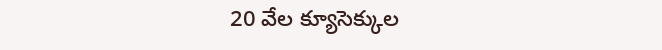20 వేల క్యూసెక్కుల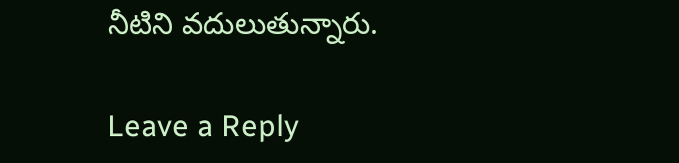నీటిని వదులుతున్నారు.

Leave a Reply